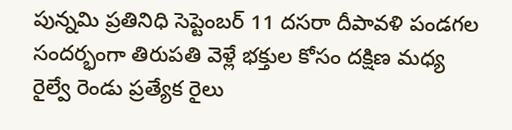పున్నమి ప్రతినిధి సెప్టెంబర్ 11 దసరా దీపావళి పండగల సందర్భంగా తిరుపతి వెళ్లే భక్తుల కోసం దక్షిణ మధ్య రైల్వే రెండు ప్రత్యేక రైలు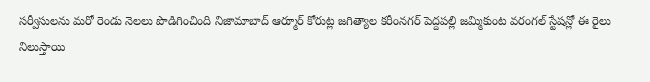సర్వీసులను మరో రెండు నెలలు పొడిగించింది నిజామాబాద్ ఆర్మూర్ కోరుట్ల జగిత్యాల కరీంనగర్ పెద్దపల్లి జమ్మికుంట వరంగల్ స్టేషన్లో ఈ రైలు నిలుస్తాయి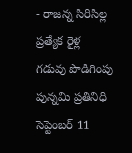- రాజన్న సిరిసిల్ల
ప్రత్యేక రైళ్ల గడువు పొడిగింపు
పున్నమి ప్రతినిధి సెప్టెంబర్ 11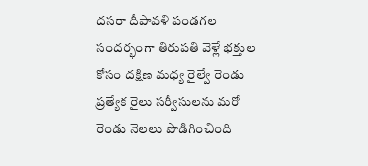దసరా దీపావళి పండగల సందర్భంగా తిరుపతి వెళ్లే భక్తుల కోసం దక్షిణ మధ్య రైల్వే రెండు ప్రత్యేక రైలు సర్వీసులను మరో రెండు నెలలు పొడిగించింది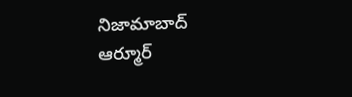నిజామాబాద్ ఆర్మూర్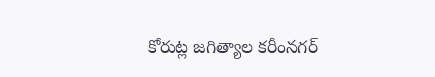కోరుట్ల జగిత్యాల కరీంనగర్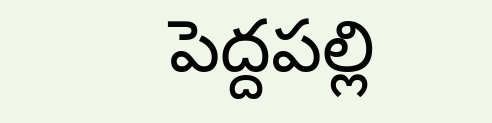పెద్దపల్లి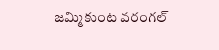జమ్మికుంట వరంగల్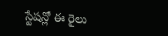స్టేషన్లో ఈ రైలు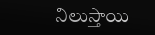నిలుస్తాయి